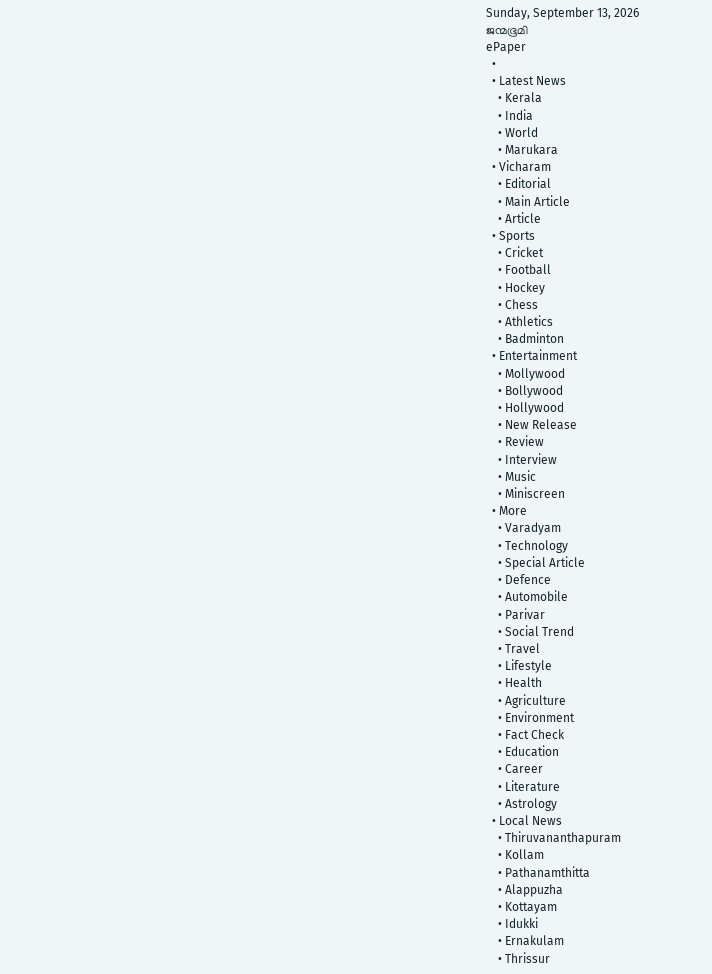Sunday, September 13, 2026
ജന്മഭൂമി
ePaper
  •
  • Latest News
    • Kerala
    • India
    • World
    • Marukara
  • Vicharam
    • Editorial
    • Main Article
    • Article
  • Sports
    • Cricket
    • Football
    • Hockey
    • Chess
    • Athletics
    • Badminton
  • Entertainment
    • Mollywood
    • Bollywood
    • Hollywood
    • New Release
    • Review
    • Interview
    • Music
    • Miniscreen
  • More
    • Varadyam
    • Technology
    • Special Article
    • Defence
    • Automobile
    • Parivar
    • Social Trend
    • Travel
    • Lifestyle
    • Health
    • Agriculture
    • Environment
    • Fact Check
    • Education
    • Career
    • Literature
    • Astrology
  • Local News
    • Thiruvananthapuram
    • Kollam
    • Pathanamthitta
    • Alappuzha
    • Kottayam
    • Idukki
    • Ernakulam
    • Thrissur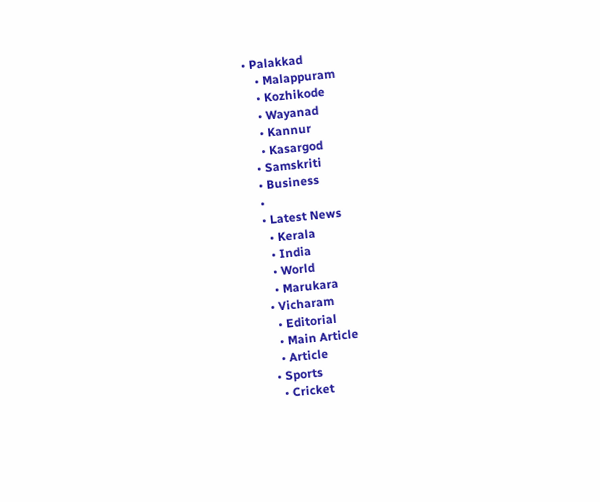• Palakkad
    • Malappuram
    • Kozhikode
    • Wayanad
    • Kannur
    • Kasargod
  • Samskriti
  • Business
  •
  • Latest News
    • Kerala
    • India
    • World
    • Marukara
  • Vicharam
    • Editorial
    • Main Article
    • Article
  • Sports
    • Cricket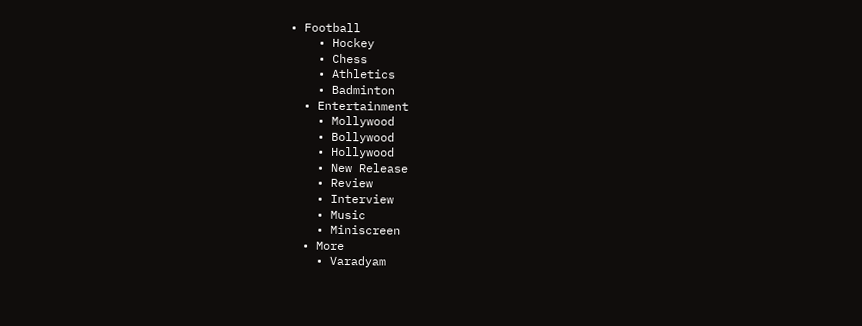• Football
    • Hockey
    • Chess
    • Athletics
    • Badminton
  • Entertainment
    • Mollywood
    • Bollywood
    • Hollywood
    • New Release
    • Review
    • Interview
    • Music
    • Miniscreen
  • More
    • Varadyam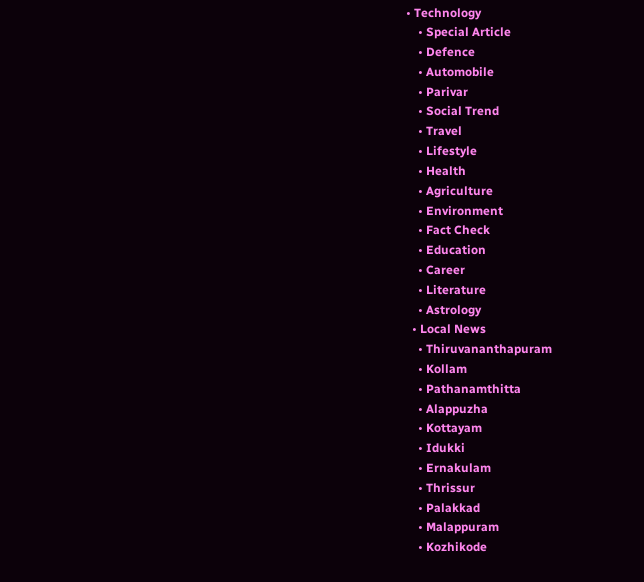• Technology
    • Special Article
    • Defence
    • Automobile
    • Parivar
    • Social Trend
    • Travel
    • Lifestyle
    • Health
    • Agriculture
    • Environment
    • Fact Check
    • Education
    • Career
    • Literature
    • Astrology
  • Local News
    • Thiruvananthapuram
    • Kollam
    • Pathanamthitta
    • Alappuzha
    • Kottayam
    • Idukki
    • Ernakulam
    • Thrissur
    • Palakkad
    • Malappuram
    • Kozhikode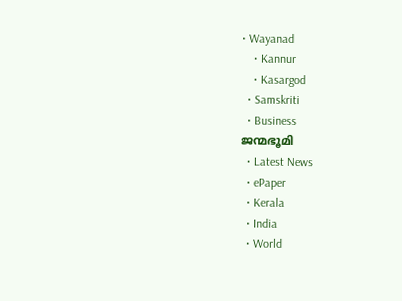• Wayanad
    • Kannur
    • Kasargod
  • Samskriti
  • Business
ജന്മഭൂമി
  • Latest News
  • ePaper
  • Kerala
  • India
  • World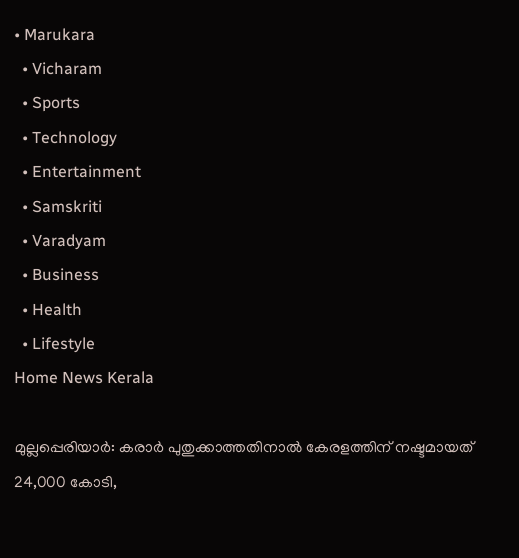• Marukara
  • Vicharam
  • Sports
  • Technology
  • Entertainment
  • Samskriti
  • Varadyam
  • Business
  • Health
  • Lifestyle
Home News Kerala

മുല്ലപ്പെരിയാര്‍: കരാര്‍ പുതുക്കാത്തതിനാല്‍ കേരളത്തിന് നഷ്ടമായത് 24,000 കോടി,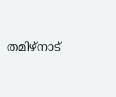തമിഴ്‌നാട്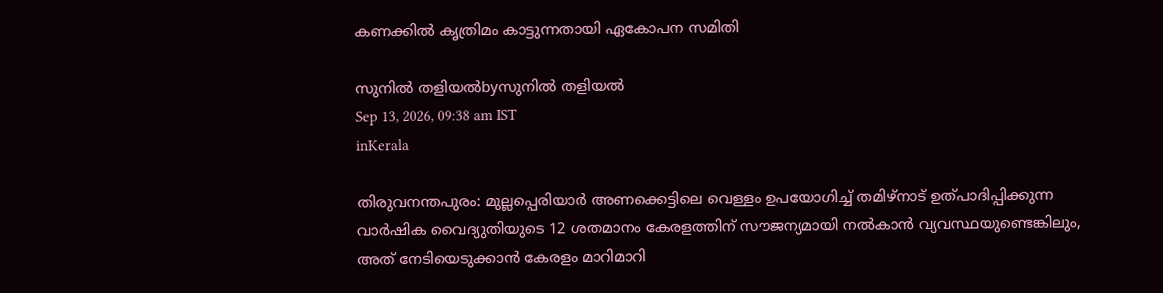കണക്കില്‍ കൃത്രിമം കാട്ടുന്നതായി ഏകോപന സമിതി

സുനില്‍ തളിയല്‍byസുനില്‍ തളിയല്‍
Sep 13, 2026, 09:38 am IST
inKerala

തിരുവനന്തപുരം: മുല്ലപ്പെരിയാര്‍ അണക്കെട്ടിലെ വെള്ളം ഉപയോഗിച്ച് തമിഴ്‌നാട് ഉത്പാദിപ്പിക്കുന്ന വാര്‍ഷിക വൈദ്യുതിയുടെ 12 ശതമാനം കേരളത്തിന് സൗജന്യമായി നല്‍കാന്‍ വ്യവസ്ഥയുണ്ടെങ്കിലും, അത് നേടിയെടുക്കാന്‍ കേരളം മാറിമാറി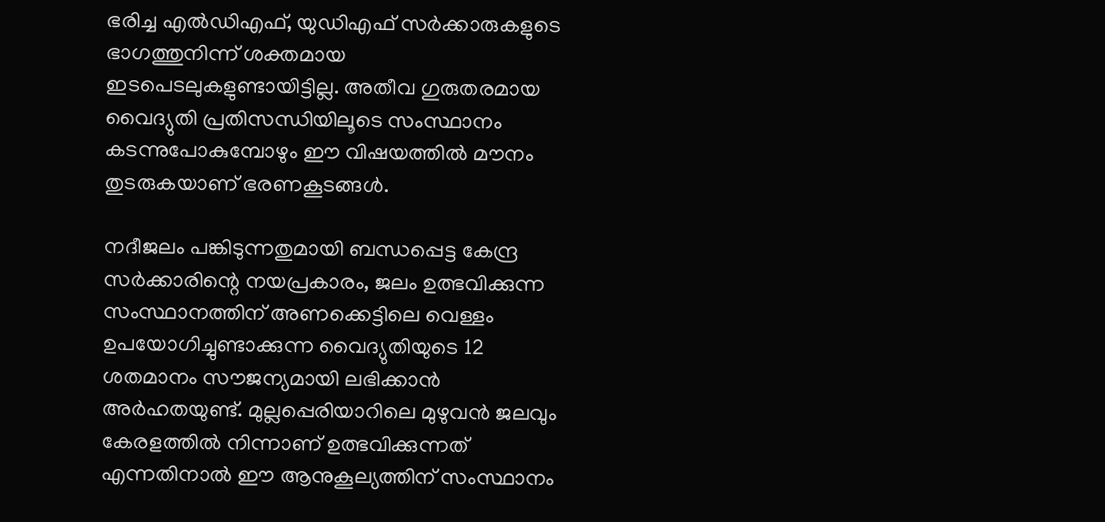ഭരിച്ച എല്‍ഡിഎഫ്, യുഡിഎഫ് സര്‍ക്കാരുകളുടെ ഭാഗത്തുനിന്ന് ശക്തമായ ഇടപെടലുകളുണ്ടായിട്ടില്ല. അതീവ ഗുരുതരമായ വൈദ്യുതി പ്രതിസന്ധിയിലൂടെ സംസ്ഥാനം കടന്നുപോകുമ്പോഴും ഈ വിഷയത്തില്‍ മൗനം തുടരുകയാണ് ഭരണകൂടങ്ങള്‍.

നദീജലം പങ്കിടുന്നതുമായി ബന്ധപ്പെട്ട കേന്ദ്ര സര്‍ക്കാരിന്റെ നയപ്രകാരം, ജലം ഉത്ഭവിക്കുന്ന സംസ്ഥാനത്തിന് അണക്കെട്ടിലെ വെള്ളം ഉപയോഗിച്ചുണ്ടാക്കുന്ന വൈദ്യുതിയുടെ 12 ശതമാനം സൗജന്യമായി ലഭിക്കാന്‍ അര്‍ഹതയുണ്ട്. മുല്ലപ്പെരിയാറിലെ മുഴുവന്‍ ജലവും കേരളത്തില്‍ നിന്നാണ് ഉത്ഭവിക്കുന്നത് എന്നതിനാല്‍ ഈ ആനുകൂല്യത്തിന് സംസ്ഥാനം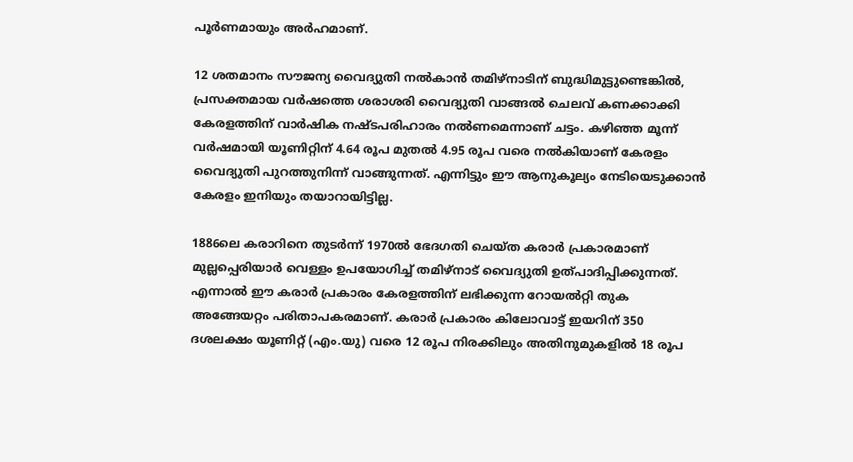പൂര്‍ണമായും അര്‍ഹമാണ്.

12 ശതമാനം സൗജന്യ വൈദ്യുതി നല്‍കാന്‍ തമിഴ്‌നാടിന് ബുദ്ധിമുട്ടുണ്ടെങ്കില്‍, പ്രസക്തമായ വര്‍ഷത്തെ ശരാശരി വൈദ്യുതി വാങ്ങല്‍ ചെലവ് കണക്കാക്കി കേരളത്തിന് വാര്‍ഷിക നഷ്ടപരിഹാരം നല്‍ണമെന്നാണ് ചട്ടം. കഴിഞ്ഞ മൂന്ന് വര്‍ഷമായി യൂണിറ്റിന് 4.64 രൂപ മുതല്‍ 4.95 രൂപ വരെ നല്‍കിയാണ് കേരളം വൈദ്യുതി പുറത്തുനിന്ന് വാങ്ങുന്നത്. എന്നിട്ടും ഈ ആനുകൂല്യം നേടിയെടുക്കാന്‍ കേരളം ഇനിയും തയാറായിട്ടില്ല.

1886ലെ കരാറിനെ തുടര്‍ന്ന് 1970ല്‍ ഭേദഗതി ചെയ്ത കരാര്‍ പ്രകാരമാണ് മുല്ലപ്പെരിയാര്‍ വെള്ളം ഉപയോഗിച്ച് തമിഴ്‌നാട് വൈദ്യുതി ഉത്പാദിപ്പിക്കുന്നത്. എന്നാല്‍ ഈ കരാര്‍ പ്രകാരം കേരളത്തിന് ലഭിക്കുന്ന റോയല്‍റ്റി തുക അങ്ങേയറ്റം പരിതാപകരമാണ്. കരാര്‍ പ്രകാരം കിലോവാട്ട് ഇയറിന് 350 ദശലക്ഷം യൂണിറ്റ് (എം.യു) വരെ 12 രൂപ നിരക്കിലും അതിനുമുകളില്‍ 18 രൂപ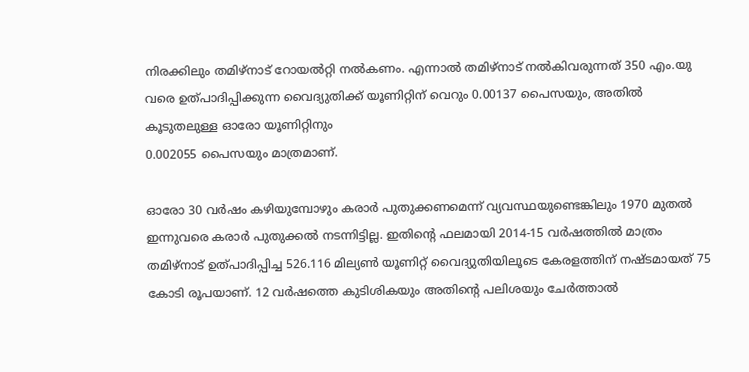നിരക്കിലും തമിഴ്‌നാട് റോയല്‍റ്റി നല്‍കണം. എന്നാല്‍ തമിഴ്‌നാട് നല്‍കിവരുന്നത് 350 എം.യു വരെ ഉത്പാദിപ്പിക്കുന്ന വൈദ്യുതിക്ക് യൂണിറ്റിന് വെറും 0.00137 പൈസയും, അതില്‍ കൂടുതലുള്ള ഓരോ യൂണിറ്റിനും
0.002055 പൈസയും മാത്രമാണ്.

ഓരോ 30 വര്‍ഷം കഴിയുമ്പോഴും കരാര്‍ പുതുക്കണമെന്ന് വ്യവസ്ഥയുണ്ടെങ്കിലും 1970 മുതല്‍ ഇന്നുവരെ കരാര്‍ പുതുക്കല്‍ നടന്നിട്ടില്ല. ഇതിന്റെ ഫലമായി 2014-15 വര്‍ഷത്തില്‍ മാത്രം തമിഴ്‌നാട് ഉത്പാദിപ്പിച്ച 526.116 മില്യണ്‍ യൂണിറ്റ് വൈദ്യുതിയിലൂടെ കേരളത്തിന് നഷ്ടമായത് 75 കോടി രൂപയാണ്. 12 വര്‍ഷത്തെ കുടിശികയും അതിന്റെ പലിശയും ചേര്‍ത്താല്‍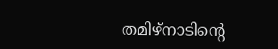തമിഴ്‌നാടിന്റെ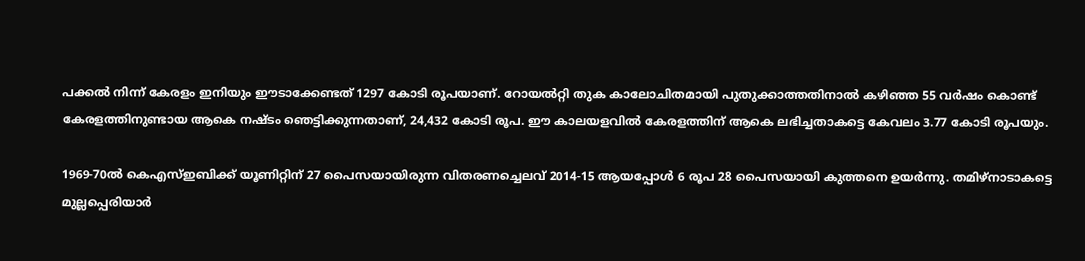പക്കല്‍ നിന്ന് കേരളം ഇനിയും ഈടാക്കേണ്ടത് 1297 കോടി രൂപയാണ്. റോയല്‍റ്റി തുക കാലോചിതമായി പുതുക്കാത്തതിനാല്‍ കഴിഞ്ഞ 55 വര്‍ഷം കൊണ്ട് കേരളത്തിനുണ്ടായ ആകെ നഷ്ടം ഞെട്ടിക്കുന്നതാണ്, 24,432 കോടി രൂപ. ഈ കാലയളവില്‍ കേരളത്തിന് ആകെ ലഭിച്ചതാകട്ടെ കേവലം 3.77 കോടി രൂപയും.

1969-70ല്‍ കെഎസ്ഇബിക്ക് യൂണിറ്റിന് 27 പൈസയായിരുന്ന വിതരണച്ചെലവ് 2014-15 ആയപ്പോള്‍ 6 രൂപ 28 പൈസയായി കുത്തനെ ഉയര്‍ന്നു. തമിഴ്‌നാടാകട്ടെ മുല്ലപ്പെരിയാര്‍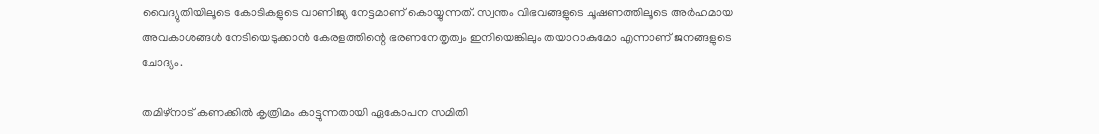വൈദ്യുതിയിലൂടെ കോടികളുടെ വാണിജ്യ നേട്ടമാണ് കൊയ്യുന്നത്. സ്വന്തം വിഭവങ്ങളുടെ ചൂഷണത്തിലൂടെ അര്‍ഹമായ അവകാശങ്ങള്‍ നേടിയെടുക്കാന്‍ കേരളത്തിന്റെ ഭരണനേതൃത്വം ഇനിയെങ്കിലും തയാറാകുമോ എന്നാണ് ജനങ്ങളുടെ ചോദ്യം.

തമിഴ്‌നാട് കണക്കില്‍ കൃത്രിമം കാട്ടുന്നതായി ഏകോപന സമിതി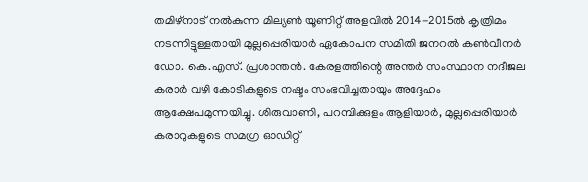തമിഴ്‌നാട് നല്‍കുന്ന മില്യണ്‍ യൂണിറ്റ് അളവില്‍ 2014-2015ല്‍ കൃത്രിമം നടന്നിട്ടുള്ളതായി മുല്ലപ്പെരിയാര്‍ ഏകോപന സമിതി ജനറല്‍ കണ്‍വീനര്‍ ഡോ. കെ.എസ്. പ്രശാന്തന്‍. കേരളത്തിന്റെ അന്തര്‍ സംസ്ഥാന നദീജല കരാര്‍ വഴി കോടികളുടെ നഷ്ടം സംഭവിച്ചതായും അദ്ദേഹം ആക്ഷേപമുന്നയിച്ചു. ശിരുവാണി, പറമ്പിക്കുളം ആളിയാര്‍, മുല്ലപ്പെരിയാര്‍ കരാറുകളുടെ സമഗ്ര ഓഡിറ്റ്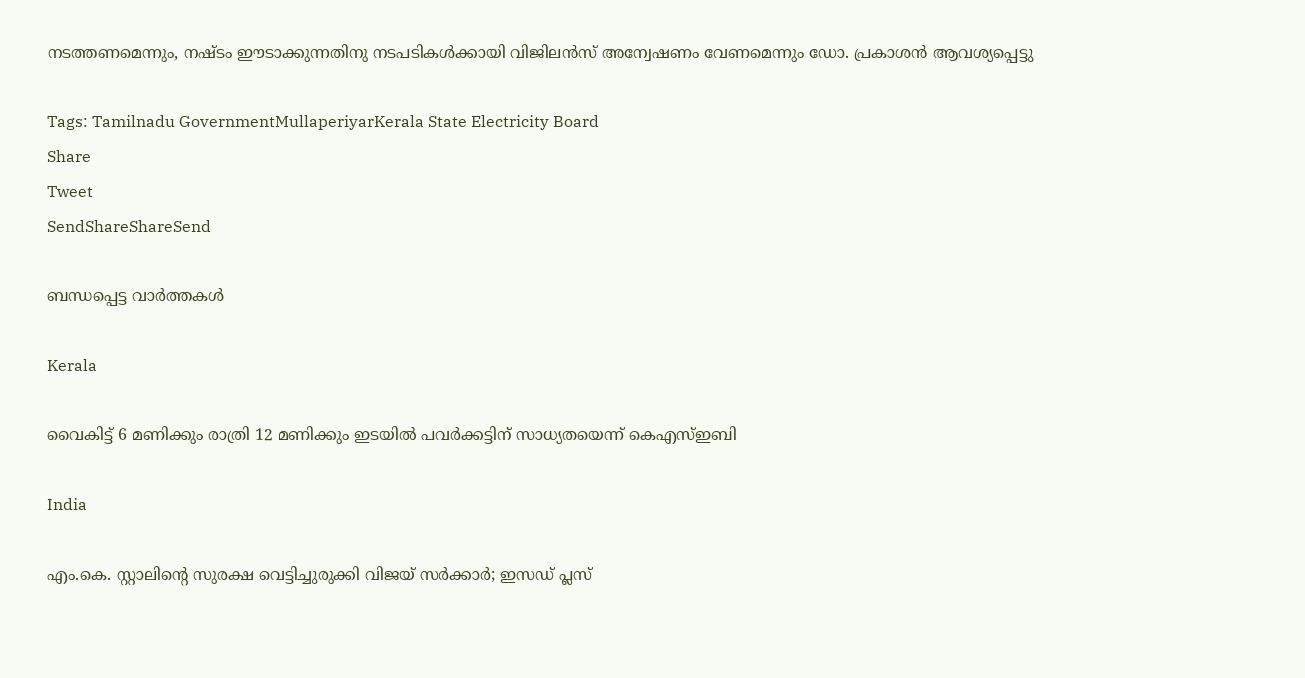നടത്തണമെന്നും, നഷ്ടം ഈടാക്കുന്നതിനു നടപടികള്‍ക്കായി വിജിലന്‍സ് അന്വേഷണം വേണമെന്നും ഡോ. പ്രകാശന്‍ ആവശ്യപ്പെട്ടു

Tags: Tamilnadu GovernmentMullaperiyarKerala State Electricity Board
Share
Tweet
SendShareShareSend

ബന്ധപ്പെട്ട വാര്‍ത്തകള്‍

Kerala

വൈകിട്ട് 6 മണിക്കും രാത്രി 12 മണിക്കും ഇടയിൽ പവർക്കട്ടിന് സാധ്യതയെന്ന് കെഎസ്ഇബി

India

എം.കെ. സ്റ്റാലിന്റെ സുരക്ഷ വെട്ടിച്ചുരുക്കി വിജയ് സർക്കാർ; ഇസഡ് പ്ലസ്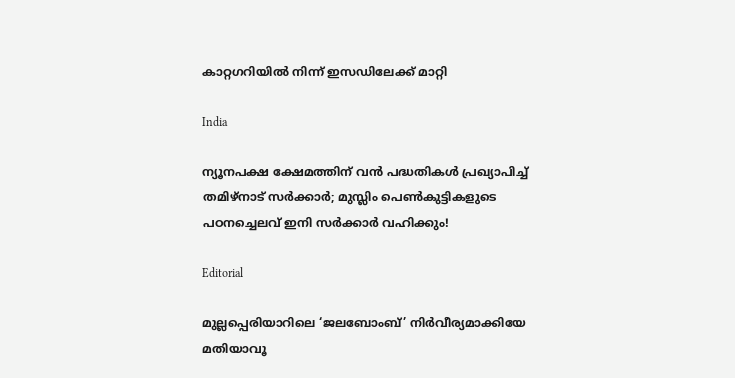കാറ്റഗറിയിൽ നിന്ന് ഇസഡിലേക്ക് മാറ്റി

India

ന്യൂനപക്ഷ ക്ഷേമത്തിന് വൻ പദ്ധതികൾ പ്രഖ്യാപിച്ച് തമിഴ്‌നാട് സർക്കാർ; മുസ്ലിം പെൺകുട്ടികളുടെ പഠനച്ചെലവ് ഇനി സർക്കാർ വഹിക്കും!

Editorial

മുല്ലപ്പെരിയാറിലെ ‘ജലബോംബ്’ നിര്‍വീര്യമാക്കിയേ മതിയാവൂ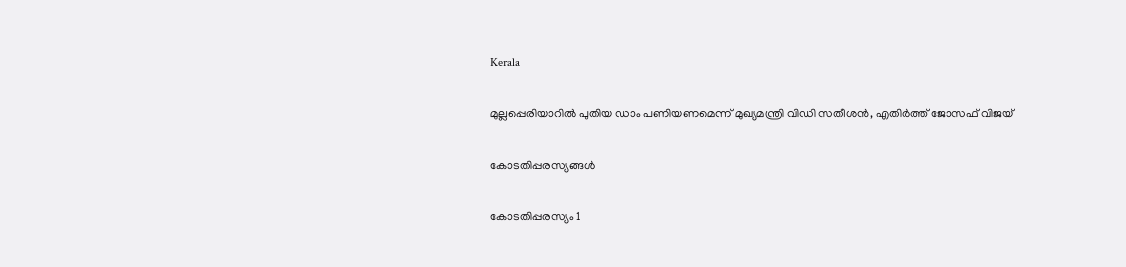Kerala

മുല്ലപ്പെരിയാറിൽ പുതിയ ഡാം പണിയണമെന്ന് മുഖ്യമന്ത്രി വിഡി സതീശൻ, എതിർത്ത് ജോസഫ് വിജയ്

കോടതിപ്പരസ്യങ്ങള്‍

കോടതിപ്പരസ്യം 1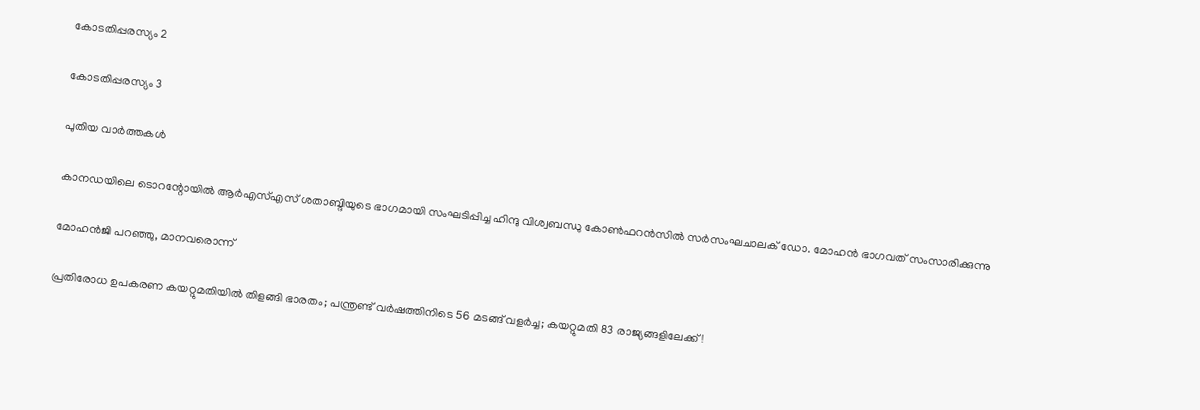കോടതിപ്പരസ്യം 2

കോടതിപ്പരസ്യം 3

പുതിയ വാര്‍ത്തകള്‍

കാനഡയിലെ ടൊറന്റോയില്‍ ആര്‍എസ്എസ് ശതാബ്ദിയുടെ ഭാഗമായി സംഘടിപ്പിച്ച ഹിന്ദു വിശ്വബന്ധു കോണ്‍ഫറന്‍സില്‍ സര്‍സംഘചാലക് ഡോ. മോഹന്‍ ഭാഗവത് സംസാരിക്കുന്നു

മോഹന്‍ജി പറഞ്ഞു, മാനവരൊന്ന്

പ്രതിരോധ ഉപകരണ കയറ്റുമതിയില്‍ തിളങ്ങി ഭാരതം; പന്ത്രണ്ട് വര്‍ഷത്തിനിടെ 56 മടങ്ങ് വളര്‍ച്ച; കയറ്റുമതി 83 രാജ്യങ്ങളിലേക്ക്!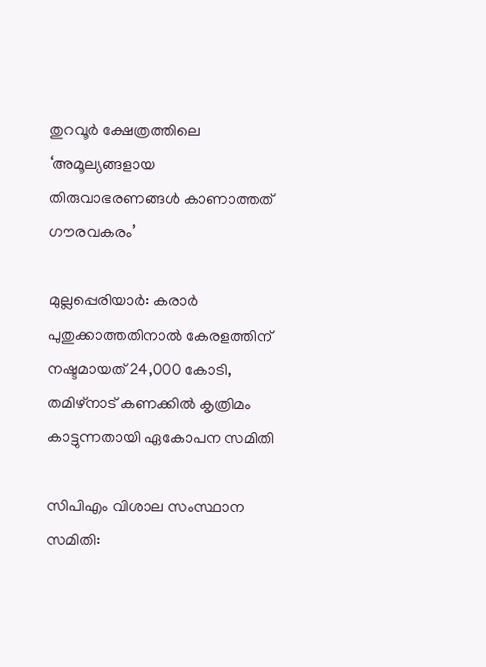തുറവൂര്‍ ക്ഷേത്രത്തിലെ ‘അമൂല്യങ്ങളായ തിരുവാഭരണങ്ങള്‍ കാണാത്തത് ഗൗരവകരം’

മുല്ലപ്പെരിയാര്‍: കരാര്‍ പുതുക്കാത്തതിനാല്‍ കേരളത്തിന് നഷ്ടമായത് 24,000 കോടി, തമിഴ്‌നാട് കണക്കില്‍ കൃത്രിമം കാട്ടുന്നതായി ഏകോപന സമിതി

സിപിഎം വിശാല സംസ്ഥാന സമിതി: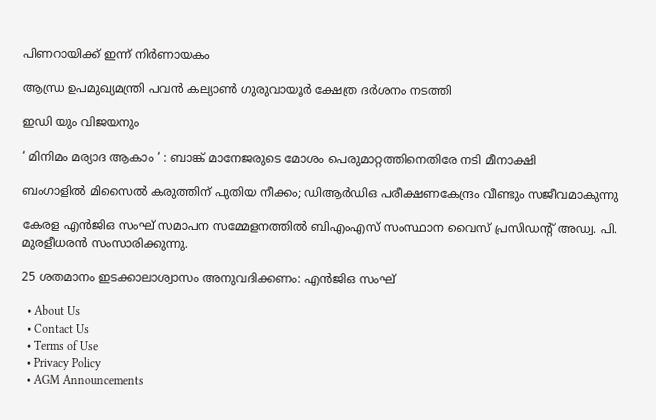പിണറായിക്ക് ഇന്ന് നിര്‍ണായകം

ആന്ധ്ര ഉപമുഖ്യമന്ത്രി പവൻ കല്യാൺ ഗുരുവായൂർ ക്ഷേത്ര ദർശനം നടത്തി

ഇഡി യും വിജയനും

‘ മിനിമം മര്യാദ ആകാം ‘ : ബാങ്ക് മാനേജരുടെ മോശം പെരുമാറ്റത്തിനെതിരേ നടി മീനാക്ഷി

ബംഗാളില്‍ മിസൈല്‍ കരുത്തിന് പുതിയ നീക്കം; ഡിആര്‍ഡിഒ പരീക്ഷണകേന്ദ്രം വീണ്ടും സജീവമാകുന്നു

കേരള എന്‍ജിഒ സംഘ് സമാപന സമ്മേളനത്തില്‍ ബിഎംഎസ് സംസ്ഥാന വൈസ് പ്രസിഡന്റ് അഡ്വ. പി. മുരളീധരന്‍ സംസാരിക്കുന്നു.

25 ശതമാനം ഇടക്കാലാശ്വാസം അനുവദിക്കണം: എന്‍ജിഒ സംഘ്

  • About Us
  • Contact Us
  • Terms of Use
  • Privacy Policy
  • AGM Announcements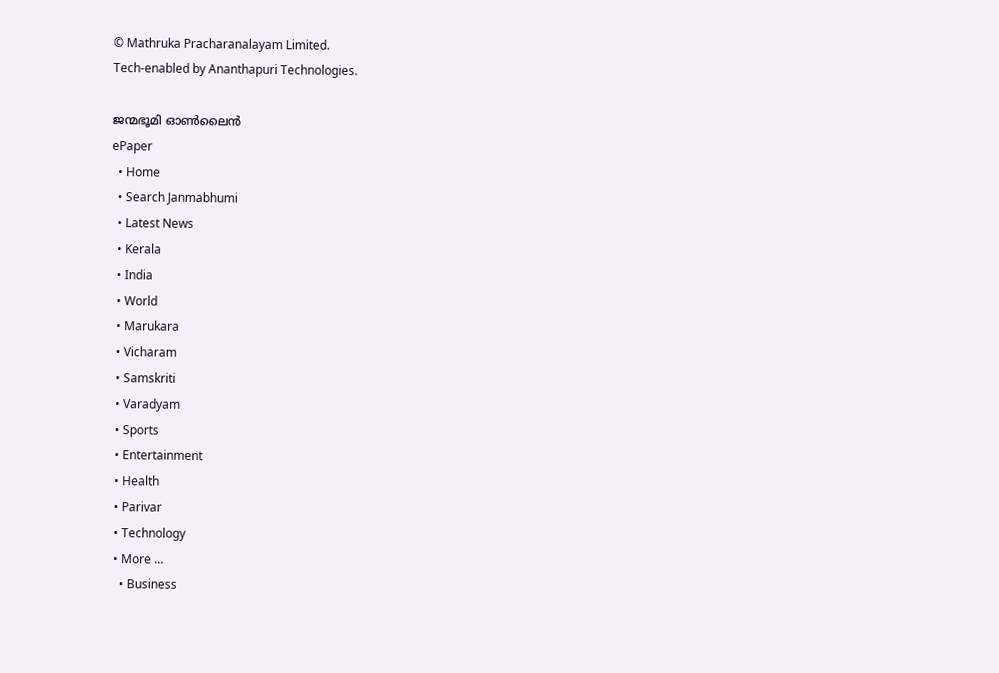© Mathruka Pracharanalayam Limited.
Tech-enabled by Ananthapuri Technologies.

ജന്മഭൂമി ഓണ്‍ലൈന്‍
ePaper
  • Home
  • Search Janmabhumi
  • Latest News
  • Kerala
  • India
  • World
  • Marukara
  • Vicharam
  • Samskriti
  • Varadyam
  • Sports
  • Entertainment
  • Health
  • Parivar
  • Technology
  • More …
    • Business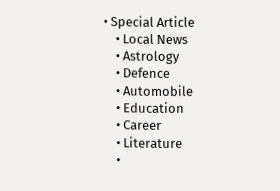• Special Article
    • Local News
    • Astrology
    • Defence
    • Automobile
    • Education
    • Career
    • Literature
    •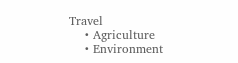Travel
    • Agriculture
    • Environment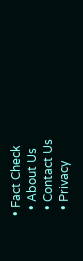• Fact Check
  • About Us
  • Contact Us
  • Privacy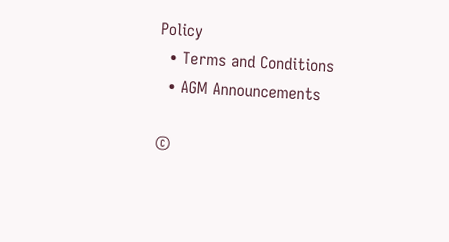Policy
  • Terms and Conditions
  • AGM Announcements

©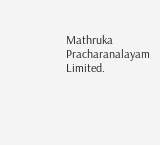Mathruka Pracharanalayam Limited.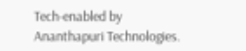Tech-enabled by Ananthapuri Technologies.